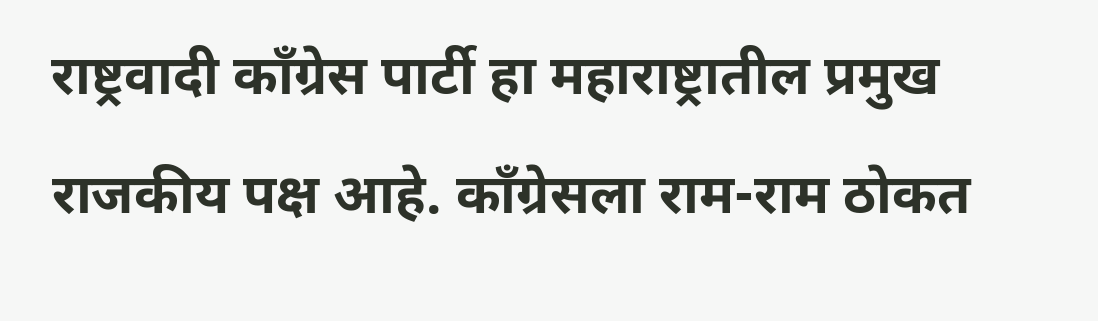राष्ट्रवादी काँग्रेस पार्टी हा महाराष्ट्रातील प्रमुख राजकीय पक्ष आहे. काँग्रेसला राम-राम ठोकत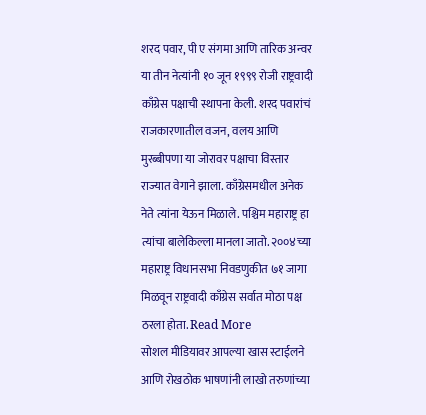शरद पवार, पी ए संगमा आणि तारिक अन्वर या तीन नेत्यांनी १० जून १९९९ रोजी राष्ट्रवादी काँग्रेस पक्षाची स्थापना केली. शरद पवारांचं राजकारणातील वजन, वलय आणि मुरब्बीपणा या जोरावर पक्षाचा विस्तार राज्यात वेगाने झाला. काँग्रेसमधील अनेक नेते त्यांना येऊन मिळाले. पश्चिम महाराष्ट्र हा त्यांचा बालेकिल्ला मानला जातो. २००४च्या महाराष्ट्र विधानसभा निवडणुकीत ७१ जागा मिळवून राष्ट्रवादी काँग्रेस सर्वात मोठा पक्ष ठरला होता. Read More
सोशल मीडियावर आपल्या खास स्टाईलने आणि रोखठोक भाषणांनी लाखो तरुणांच्या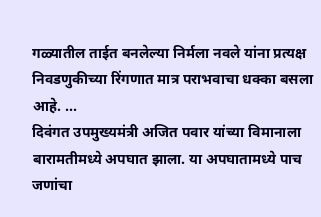गळ्यातील ताईत बनलेल्या निर्मला नवले यांना प्रत्यक्ष निवडणुकीच्या रिंगणात मात्र पराभवाचा धक्का बसला आहे. ...
दिवंगत उपमुख्यमंत्री अजित पवार यांच्या विमानाला बारामतीमध्ये अपघात झाला. या अपघातामध्ये पाच जणांचा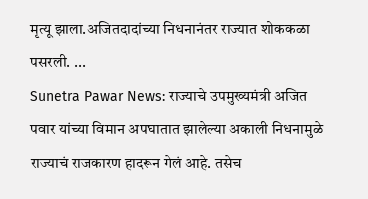मृत्यू झाला.अजितदादांच्या निधनानंतर राज्यात शोककळा पसरली. ...
Sunetra Pawar News: राज्याचे उपमुख्यमंत्री अजित पवार यांच्या विमान अपघातात झालेल्या अकाली निधनामुळे राज्याचं राजकारण हादरून गेलं आहे. तसेच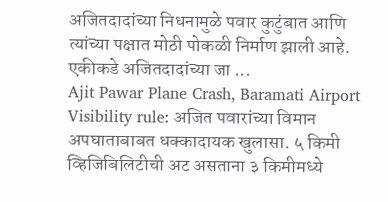अजितदादांच्या निधनामुळे पवार कुटुंबात आणि त्यांच्या पक्षात मोठी पोकळी निर्माण झाली आहे. एकीकडे अजितदादांच्या जा ...
Ajit Pawar Plane Crash, Baramati Airport Visibility rule: अजित पवारांच्या विमान अपघाताबाबत धक्कादायक खुलासा. ५ किमी व्हिजिबिलिटीची अट असताना ३ किमीमध्ये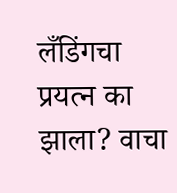लँडिंगचा प्रयत्न का झाला? वाचा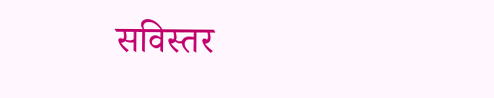सविस्तर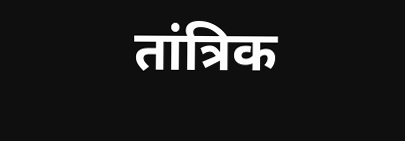तांत्रिक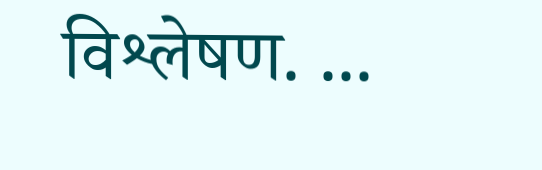विश्लेषण. ...